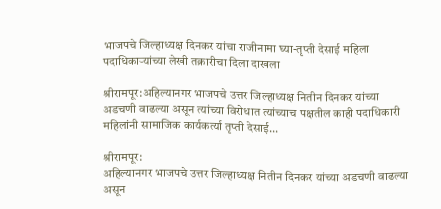भाजपचे जिल्हाध्यक्ष दिनकर यांचा राजीनामा घ्या-तृप्ती देसाई महिला पदाधिकाऱ्यांच्या लेखी तक्रारीचा दिला दाखला

श्रीरामपूर:अहिल्यानगर भाजपचे उत्तर जिल्हाध्यक्ष नितीन दिनकर यांच्या अडचणी वाढल्या असून त्यांच्या विरोधात त्यांच्याच पक्षतील काही पदाधिकारी महिलांनी सामाजिक कार्यकर्त्या तृप्ती देसाई...

श्रीरामपूर:
अहिल्यानगर भाजपचे उत्तर जिल्हाध्यक्ष नितीन दिनकर यांच्या अडचणी वाढल्या असून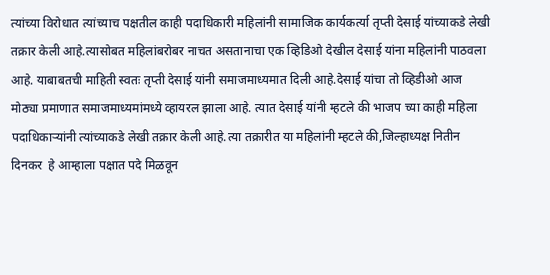त्यांच्या विरोधात त्यांच्याच पक्षतील काही पदाधिकारी महिलांनी सामाजिक कार्यकर्त्या तृप्ती देसाई यांच्याकडे लेखी तक्रार केली आहे.त्यासोबत महिलांबरोबर नाचत असतानाचा एक व्हिडिओ देखील देसाई यांना महिलांनी पाठवला आहे. याबाबतची माहिती स्वतः तृप्ती देसाई यांनी समाजमाध्यमात दिली आहे.देसाई यांचा तो व्हिडीओ आज मोठ्या प्रमाणात समाजमाध्यमांमध्ये व्हायरल झाला आहे. त्यात देसाई यांनी म्हटले की भाजप च्या काही महिला पदाधिकाऱ्यांनी त्यांच्याकडे लेखी तक्रार केली आहे.त्या तक्रारीत या महिलांनी म्हटले की,जिल्हाध्यक्ष नितीन दिनकर  हे आम्हाला पक्षात पदे मिळवून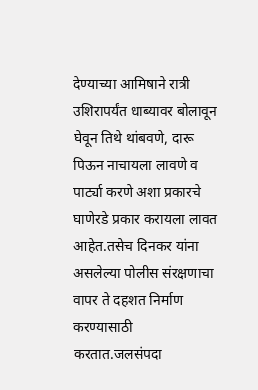देण्याच्या आमिषाने रात्री उशिरापर्यंत धाब्यावर बोलावून घेवून तिथे थांबवणे, दारू पिऊन नाचायला लावणे व पार्ट्या करणे अशा प्रकारचे घाणेरडे प्रकार करायला लावत आहेत.तसेच दिनकर यांना असलेल्या पोलीस संरक्षणाचा वापर ते दहशत निर्माण करण्यासाठी करतात.जलसंपदा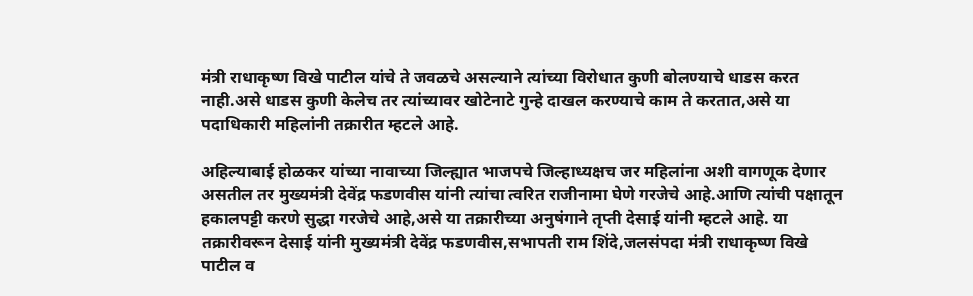मंत्री राधाकृष्ण विखे पाटील यांचे ते जवळचे असल्याने त्यांच्या विरोधात कुणी बोलण्याचे धाडस करत नाही.असे धाडस कुणी केलेच तर त्यांच्यावर खोटेनाटे गुन्हे दाखल करण्याचे काम ते करतात,असे या पदाधिकारी महिलांनी तक्रारीत म्हटले आहे.

अहिल्याबाई होळकर यांच्या नावाच्या जिल्ह्यात भाजपचे जिल्हाध्यक्षच जर महिलांना अशी वागणूक देणार असतील तर मुख्यमंत्री देवेंद्र फडणवीस यांनी त्यांचा त्वरित राजीनामा घेणे गरजेचे आहे.आणि त्यांची पक्षातून हकालपट्टी करणे सुद्धा गरजेचे आहे,असे या तक्रारीच्या अनुषंगाने तृप्ती देसाई यांनी म्हटले आहे. या तक्रारीवरून देसाई यांनी मुख्यमंत्री देवेंद्र फडणवीस,सभापती राम शिंदे,जलसंपदा मंत्री राधाकृष्ण विखे पाटील व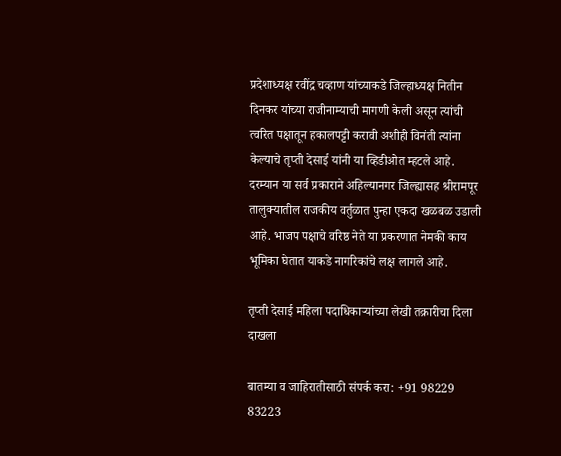प्रदेशाध्यक्ष रवींद्र चव्हाण यांच्याकडे जिल्हाध्यक्ष नितीन दिनकर यांच्या राजीनाम्याची मागणी केली असून त्यांची त्वरित पक्षातून हकालपट्टी करावी अशीही विनंती त्यांना केल्याचे तृप्ती देसाई यांनी या व्हिडीओत म्हटले आहे.
दरम्यान या सर्व प्रकाराने अहिल्यानगर जिल्ह्यासह श्रीरामपूर तालुक्यातील राजकीय वर्तुळात पुन्हा एकदा खळबळ उडाली आहे. भाजप पक्षाचे वरिष्ठ नेते या प्रकरणात नेमकी काय भूमिका घेतात याकडे नागरिकांचे लक्ष लागले आहे.

तृप्ती देसाई महिला पदाधिकाऱ्यांच्या लेखी तक्रारीचा दिला दाखला

बातम्या व जाहिरातीसाठी संपर्क करा: +91 98229 83223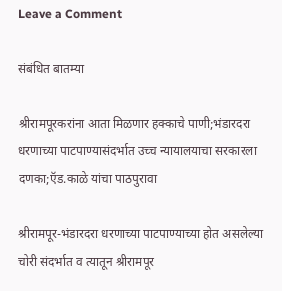Leave a Comment

संबंधित बातम्या

श्रीरामपूरकरांना आता मिळणार हक्काचे पाणी;भंडारदरा धरणाच्या पाटपाण्यासंदर्भात उच्च न्यायालयाचा सरकारला दणका;ऍड.काळे यांचा पाठपुरावा

श्रीरामपूर-भंडारदरा धरणाच्या पाटपाण्याच्या होत असलेल्या चोरी संदर्भात व त्यातून श्रीरामपूर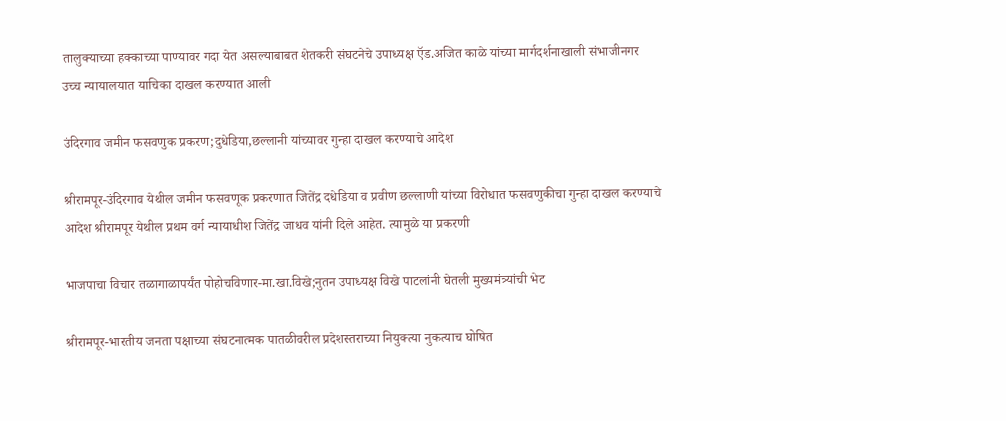तालुक्याच्या हक्काच्या पाण्यावर गदा येत असल्याबाबत शेतकरी संघटनेचे उपाध्यक्ष ऍड.अजित काळे यांच्या मार्गदर्शनाखाली संभाजीनगर उच्च न्यायालयात याचिका दाखल करण्यात आली

उंदिरगाव जमीन फसवणुक प्रकरण;दुधेडिया,छल्लानी यांच्यावर गुन्हा दाखल करण्याचे आदेश

श्रीरामपूर-उंदिरगाव येथील जमीन फसवणूक प्रकरणात जितेंद्र दधेडिया व प्रवीण छल्लाणी यांच्या विरोधात फसवणुकीचा गुन्हा दाखल करण्याचे आदेश श्रीरामपूर येथील प्रथम वर्ग न्यायाधीश जितेंद्र जाधव यांनी दिले आहेत. त्यामुळे या प्रकरणी

भाजपाचा विचार तळागाळापर्यंत पोहोचविणार-मा.खा.विखे;नुतन उपाध्यक्ष विखे पाटलांनी घेतली मुख्यमंत्र्यांची भेट

श्रीरामपूर-भारतीय जनता पक्षाच्या संघटनात्मक पातळीवरील प्रदेशस्तराच्या नियुक्त्या नुकत्याच घोषित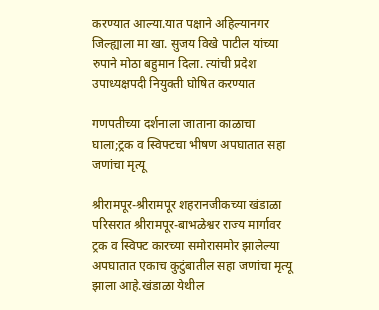करण्यात आल्या.यात पक्षाने अहिल्यानगर जिल्ह्याला मा खा. सुजय विखे पाटील यांच्या रुपाने मोठा बहुमान दिला. त्यांची प्रदेश उपाध्यक्षपदी नियुक्ती घोषित करण्यात

गणपतीच्या दर्शनाला जाताना काळाचा घाला;ट्रक व स्विफ्टचा भीषण अपघातात सहा जणांचा मृत्यू

श्रीरामपूर-श्रीरामपूर शहरानजीकच्या खंडाळा परिसरात श्रीरामपूर-बाभळेश्वर राज्य मार्गावर ट्रक व स्विफ्ट कारच्या समोरासमोर झालेल्या अपघातात एकाच कुटुंबातील सहा जणांचा मृत्यू झाला आहे.खंडाळा येथील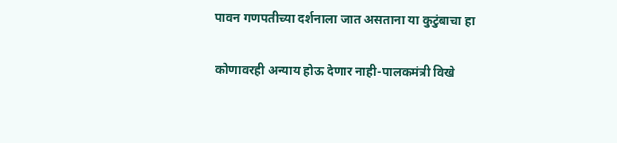पावन गणपतीच्या दर्शनाला जात असताना या कुटुंबाचा हा

कोणावरही अन्याय होऊ देणार नाही-पालकमंत्री विखे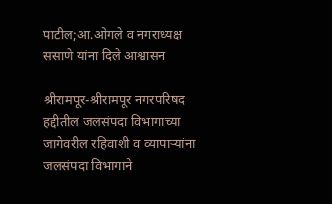पाटील;आ.ओगले व नगराध्यक्ष ससाणे यांना दिले आश्वासन

श्रीरामपूर-श्रीरामपूर नगरपरिषद हद्दीतील जलसंपदा विभागाच्या जागेवरील रहिवाशी व व्यापाऱ्यांना जलसंपदा विभागाने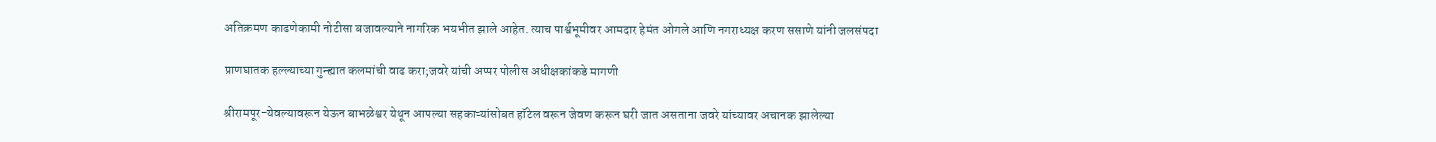अतिक्रमण काढणेकामी नोटीसा बजावल्याने नागरिक भयभीत झाले आहेत. त्याच पार्श्वभूमीवर आमदार हेमंत ओगले आणि नगराध्यक्ष करण ससाणे यांनी जलसंपदा

प्राणघातक हल्ल्याच्या गुन्ह्यात कलमांची वाढ करा;जवरे यांची अप्पर पोलीस अधीक्षकांकडे मागणी

श्रीरामपूर-येवल्यावरून येऊन बाभळेश्वर येथून आपल्या सहकाऱ्यांसोबत हॉटेल वरून जेवण करून घरी जात असताना जवरे यांच्यावर अचानक झालेल्या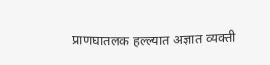प्राणघातलक हल्ल्यात अज्ञात व्यक्ती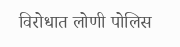विरोधात लोणी पोलिस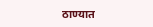ठाण्यात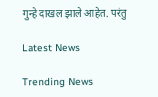गुन्हे दाखल झाले आहेत. परंतु

Latest News

Trending News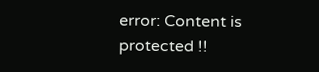error: Content is protected !!